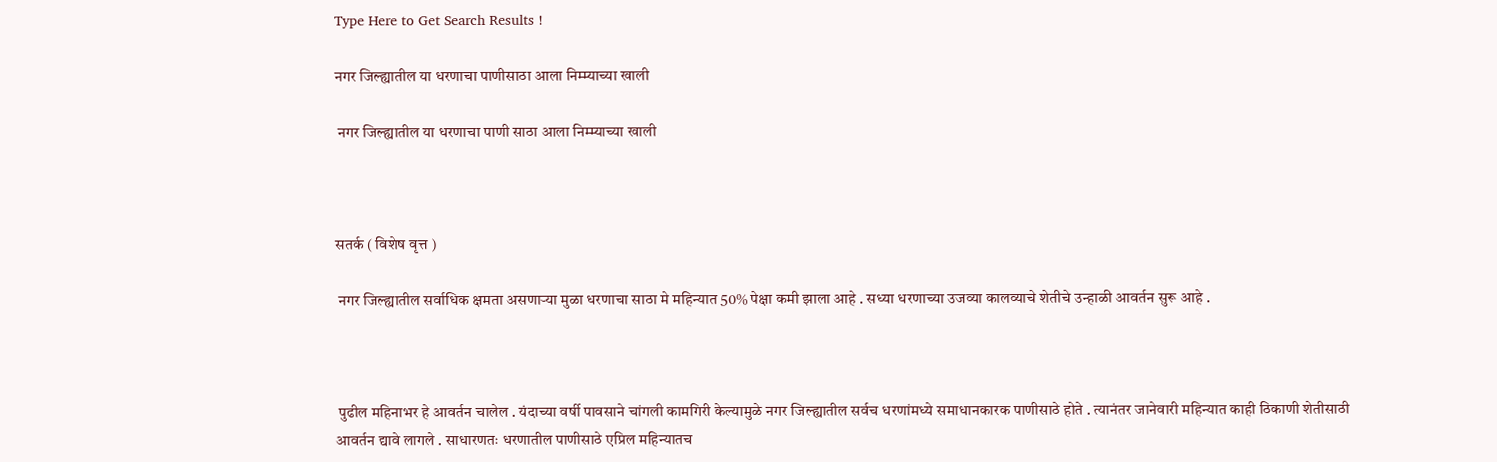Type Here to Get Search Results !

नगर जिल्ह्यातील या धरणाचा पाणीसाठा आला निम्म्याच्या खाली

 नगर जिल्ह्यातील या धरणाचा पाणी साठा आला निम्म्याच्या खाली



सतर्क ( विशेष वृत्त )

 नगर जिल्ह्यातील सर्वाधिक क्षमता असणाऱ्या मुळा धरणाचा साठा मे महिन्यात 50% पेक्षा कमी झाला आहे . सध्या धरणाच्या उजव्या कालव्याचे शेतीचे उन्हाळी आवर्तन सुरू आहे .



 पुढील महिनाभर हे आवर्तन चालेल . यंदाच्या वर्षी पावसाने चांगली कामगिरी केल्यामुळे नगर जिल्ह्यातील सर्वच धरणांमध्ये समाधानकारक पाणीसाठे होते . त्यानंतर जानेवारी महिन्यात काही ठिकाणी शेतीसाठी आवर्तन द्यावे लागले . साधारणतः धरणातील पाणीसाठे एप्रिल महिन्यातच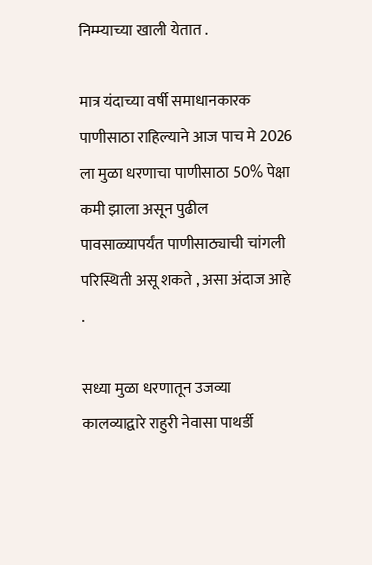निम्म्याच्या खाली येतात .

मात्र यंदाच्या वर्षी समाधानकारक पाणीसाठा राहिल्याने आज पाच मे 2026 ला मुळा धरणाचा पाणीसाठा 50% पेक्षा कमी झाला असून पुढील पावसाळ्यापर्यंत पाणीसाठ्याची चांगली परिस्थिती असू शकते , असा अंदाज आहे .

सध्या मुळा धरणातून उजव्या कालव्याद्वारे राहुरी नेवासा पाथर्डी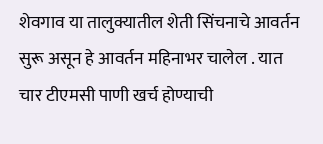शेवगाव या तालुक्यातील शेती सिंचनाचे आवर्तन सुरू असून हे आवर्तन महिनाभर चालेल . यात चार टीएमसी पाणी खर्च होण्याची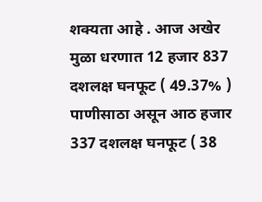शक्यता आहे . आज अखेर मुळा धरणात 12 हजार 837 दशलक्ष घनफूट ( 49.37% ) पाणीसाठा असून आठ हजार 337 दशलक्ष घनफूट ( 38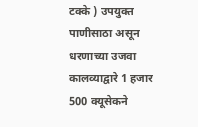टक्के ) उपयुक्त पाणीसाठा असून धरणाच्या उजवा कालव्याद्वारे 1 हजार 500 क्यूसेकने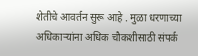शेतीचे आवर्तन सुरू आहे . मुळा धरणाच्या अधिकाऱ्यांना अधिक चौकशीसाठी संपर्क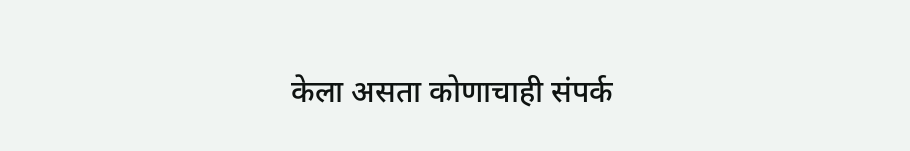केला असता कोणाचाही संपर्क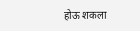होऊ शकला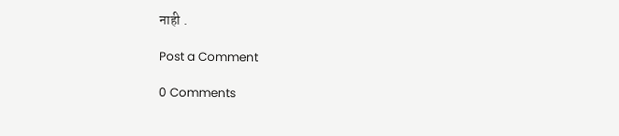नाही .

Post a Comment

0 Comments